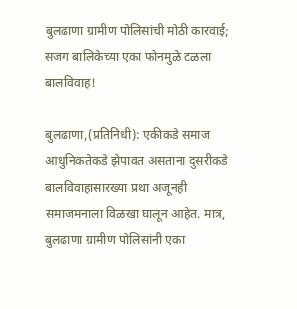बुलढाणा ग्रामीण पोलिसांची मोठी कारवाई; सजग बालिकेच्या एका फोनमुळे टळला बालविवाह!

बुलढाणा,(प्रतिनिधी): एकीकडे समाज आधुनिकतेकडे झेपावत असताना दुसरीकडे बालविवाहासारख्या प्रथा अजूनही समाजमनाला विळखा घालून आहेत. मात्र, बुलढाणा ग्रामीण पोलिसांनी एका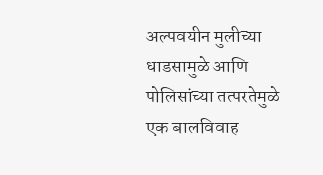अल्पवयीन मुलीच्या धाडसामुळे आणि पोलिसांच्या तत्परतेमुळे एक बालविवाह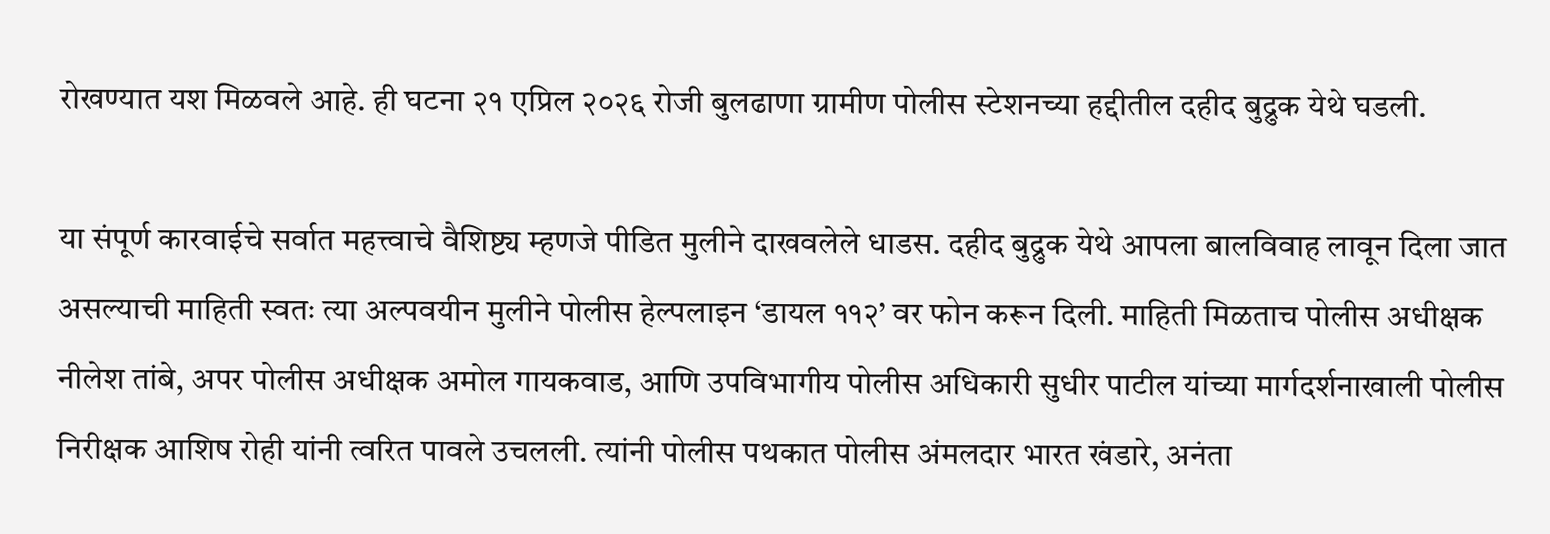रोखण्यात यश मिळवले आहे. ही घटना २१ एप्रिल २०२६ रोजी बुलढाणा ग्रामीण पोलीस स्टेशनच्या हद्दीतील दहीद बुद्रुक येथे घडली.

या संपूर्ण कारवाईचे सर्वात महत्त्वाचे वैशिष्ट्य म्हणजे पीडित मुलीने दाखवलेले धाडस. दहीद बुद्रुक येथे आपला बालविवाह लावून दिला जात असल्याची माहिती स्वतः त्या अल्पवयीन मुलीने पोलीस हेल्पलाइन ‘डायल ११२’ वर फोन करून दिली. माहिती मिळताच पोलीस अधीक्षक नीलेश तांबे, अपर पोलीस अधीक्षक अमोल गायकवाड, आणि उपविभागीय पोलीस अधिकारी सुधीर पाटील यांच्या मार्गदर्शनाखाली पोलीस निरीक्षक आशिष रोही यांनी त्वरित पावले उचलली. त्यांनी पोलीस पथकात पोलीस अंमलदार भारत खंडारे, अनंता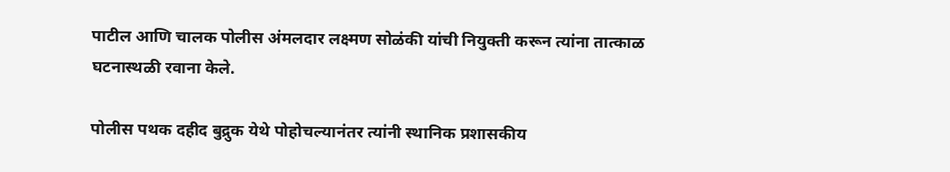पाटील आणि चालक पोलीस अंमलदार लक्ष्मण सोळंकी यांची नियुक्ती करून त्यांना तात्काळ घटनास्थळी रवाना केले.

पोलीस पथक दहीद बुद्रुक येथे पोहोचल्यानंतर त्यांनी स्थानिक प्रशासकीय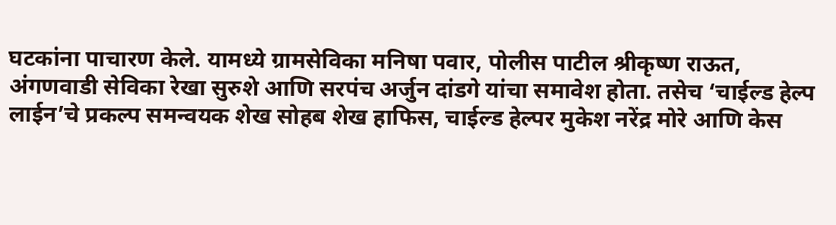घटकांना पाचारण केले. यामध्ये ग्रामसेविका मनिषा पवार, पोलीस पाटील श्रीकृष्ण राऊत, अंगणवाडी सेविका रेखा सुरुशे आणि सरपंच अर्जुन दांडगे यांचा समावेश होता. तसेच ‘चाईल्ड हेल्प लाईन’चे प्रकल्प समन्वयक शेख सोहब शेख हाफिस, चाईल्ड हेल्पर मुकेश नरेंद्र मोरे आणि केस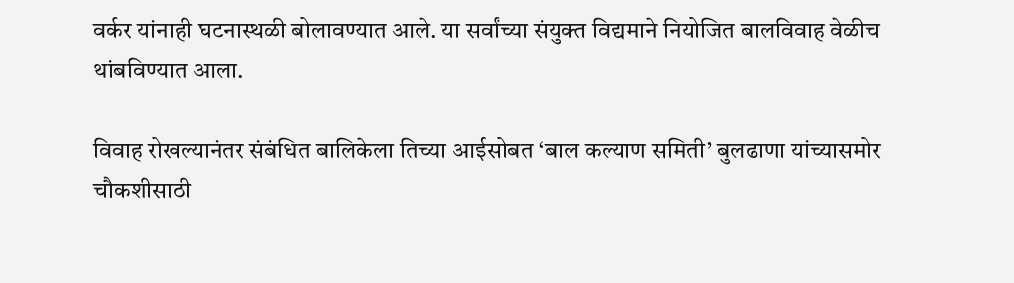वर्कर यांनाही घटनास्थळी बोलावण्यात आले. या सर्वांच्या संयुक्त विद्यमाने नियोजित बालविवाह वेळीच थांबविण्यात आला.

विवाह रोखल्यानंतर संबंधित बालिकेला तिच्या आईसोबत ‘बाल कल्याण समिती’ बुलढाणा यांच्यासमोर चौकशीसाठी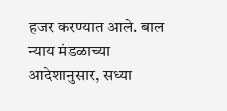हजर करण्यात आले. बाल न्याय मंडळाच्या आदेशानुसार, सध्या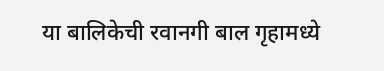या बालिकेची रवानगी बाल गृहामध्ये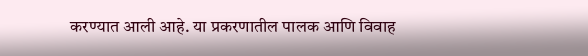करण्यात आली आहे. या प्रकरणातील पालक आणि विवाह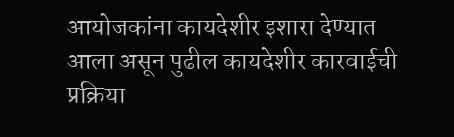आयोजकांना कायदेशीर इशारा देण्यात आला असून पुढील कायदेशीर कारवाईची प्रक्रिया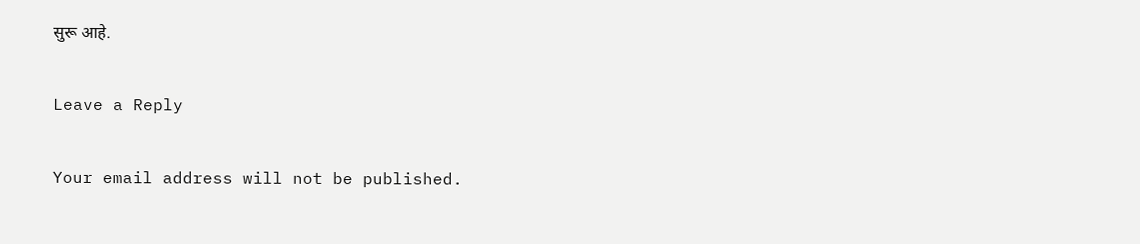सुरू आहे.

Leave a Reply

Your email address will not be published.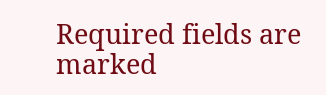Required fields are marked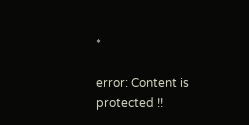*

error: Content is protected !!